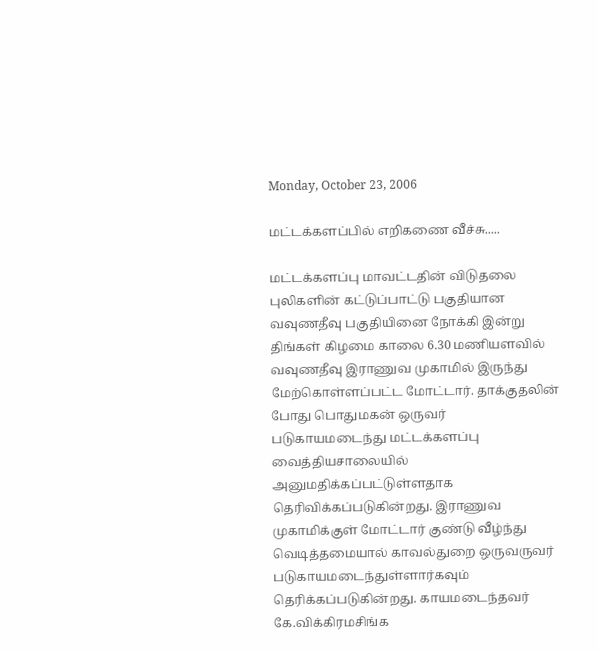Monday, October 23, 2006

மட்டக்களப்பில் எறிகணை வீச்சு.....

மட்டக்களப்பு மாவட்டதின் விடுதலை புலிகளின் கட்டுப்பாட்டு பகுதியான வவுணதீவு பகுதியினை நோக்கி இன்று திங்கள் கிழமை காலை 6.30 மணியளவில் வவுணதீவு இராணுவ முகாமில் இருந்து மேற்கொள்ளப்பட்ட மோட்டார். தாக்குதலின் போது பொதுமகன் ஒருவர் படுகாயமடைந்து மட்டக்களப்பு வைத்தியசாலையில் அனுமதிக்கப்பட்டுள்ளதாக தெரிவிக்கப்படுகின்றது. இராணுவ முகாமிக்குள் மோட்டார் குண்டு வீழ்ந்து வெடித்தமையால் காவல்துறை ஒருவருவர் படுகாயமடைந்துள்ளார்கவும் தெரிக்கப்படுகின்றது. காயமடைந்தவர் கே.விக்கிரமசிங்க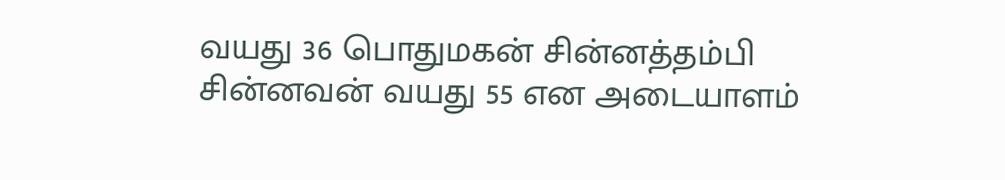வயது 36 பொதுமகன் சின்னத்தம்பி சின்னவன் வயது 55 என அடையாளம்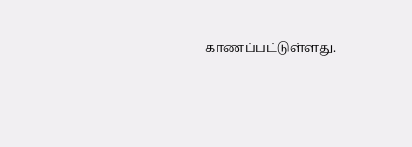காணப்பட்டுள்ளது.